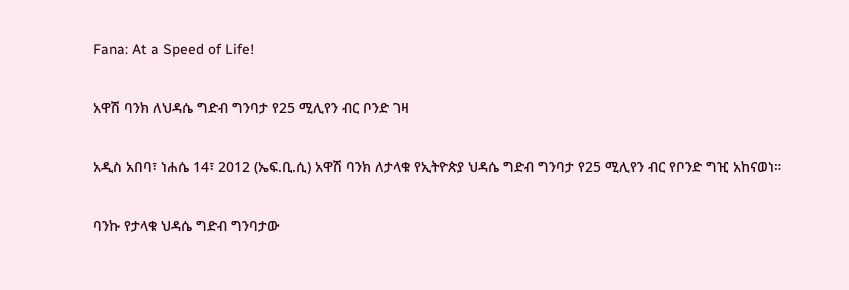Fana: At a Speed of Life!

አዋሽ ባንክ ለህዳሴ ግድብ ግንባታ የ25 ሚሊየን ብር ቦንድ ገዛ

አዲስ አበባ፣ ነሐሴ 14፣ 2012 (ኤፍ.ቢ.ሲ) አዋሽ ባንክ ለታላቁ የኢትዮጵያ ህዳሴ ግድብ ግንባታ የ25 ሚሊየን ብር የቦንድ ግዢ አከናወነ።

ባንኩ የታላቁ ህዳሴ ግድብ ግንባታው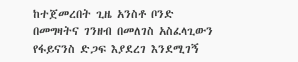ከተጀመረበት ጊዜ አንስቶ ቦንድ በመግዛትና ገንዘብ በመለገስ አስፈላጊውን የፋይናንስ ድጋፍ እያደረገ እንደሚገኝ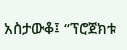አስታውቆ፤ “ፕሮጀክቱ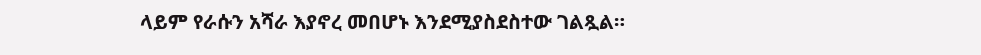ላይም የራሱን አሻራ እያኖረ መበሆኑ እንደሚያስደስተው ገልጿል።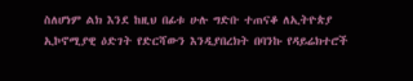ስለሆነም ልክ እንደ ከዚህ በፊቱ ሁሉ ግድቡ ተጠናቆ ለኢትዮጵያ ኢኮኖሚያዊ ዕድገት የድርሻውን እንዲያበረክት በባንኩ የዳይሬክተሮች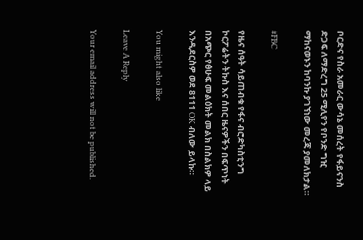ቦርድና የስራ አመራር ውሳኔ መሰረት የፋይናንስ ድጋፍ ለማድረግ 25 ሚሊየን የቦንድ ግዢ ማከናወኑን ከባንኩ ያገኘነው መረጃ ያመለክታል።

#FBC

የዜና ሰዓት ሳይጠብቁ የፋና ብሮድካስቲንግ ኮርፖሬትን ትኩስ እና ሰበር ዜናዎችን በፍጥነት በአጭር የፅሁፍ መልዕክት መልክ በስልክዎ ላይ እንዲደርስዎ ወደ 8111 OK ብለው ይላኩ።

You might also like

Leave A Reply

Your email address will not be published.